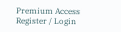Premium Access
Register / Login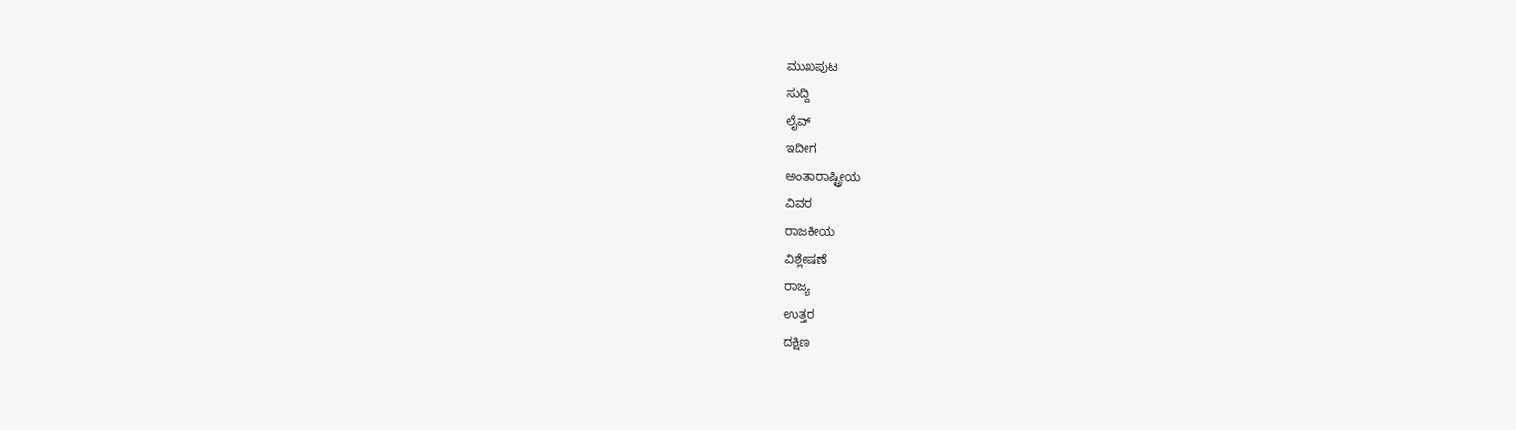ಮುಖಪುಟ
ಸುದ್ದಿ
ಲೈವ್
ಇದೀಗ
ಅಂತಾರಾಷ್ಟ್ರೀಯ
ವಿವರ
ರಾಜಕೀಯ
ವಿಶ್ಲೇಷಣೆ
ರಾಜ್ಯ
ಉತ್ತರ
ದಕ್ಷಿಣ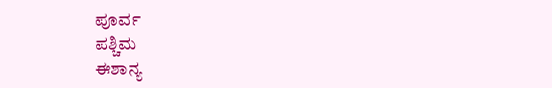ಪೂರ್ವ
ಪಶ್ಚಿಮ
ಈಶಾನ್ಯ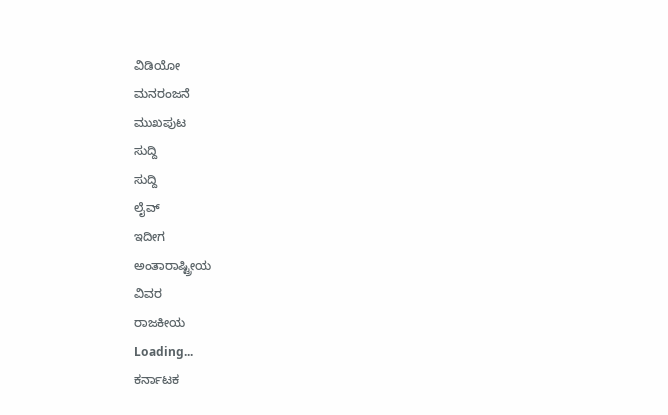ವಿಡಿಯೋ
ಮನರಂಜನೆ
ಮುಖಪುಟ
ಸುದ್ದಿ
ಸುದ್ದಿ
ಲೈವ್
ಇದೀಗ
ಅಂತಾರಾಷ್ಟ್ರೀಯ
ವಿವರ
ರಾಜಕೀಯ
Loading...
ಕರ್ನಾಟಕ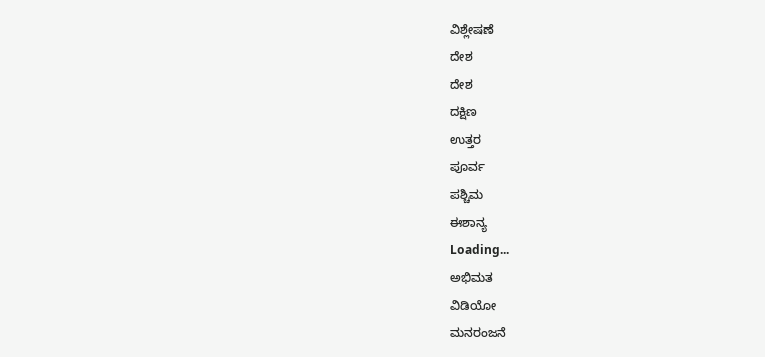ವಿಶ್ಲೇಷಣೆ
ದೇಶ
ದೇಶ
ದಕ್ಷಿಣ
ಉತ್ತರ
ಪೂರ್ವ
ಪಶ್ಚಿಮ
ಈಶಾನ್ಯ
Loading...
ಅಭಿಮತ
ವಿಡಿಯೋ
ಮನರಂಜನೆ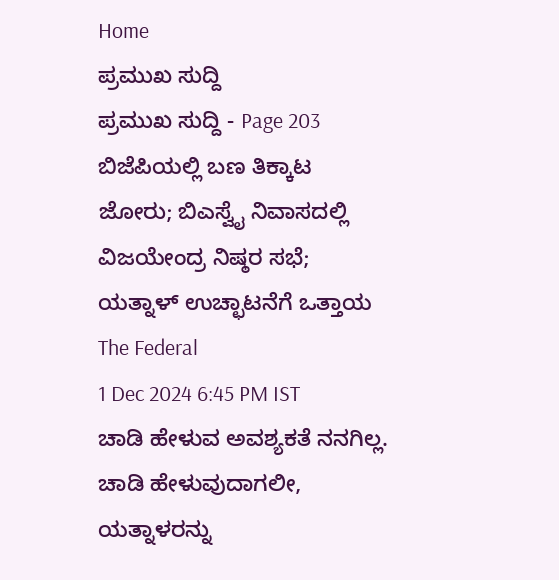Home
ಪ್ರಮುಖ ಸುದ್ದಿ
ಪ್ರಮುಖ ಸುದ್ದಿ - Page 203
ಬಿಜೆಪಿಯಲ್ಲಿ ಬಣ ತಿಕ್ಕಾಟ ಜೋರು; ಬಿಎಸ್ವೈ ನಿವಾಸದಲ್ಲಿ ವಿಜಯೇಂದ್ರ ನಿಷ್ಠರ ಸಭೆ; ಯತ್ನಾಳ್ ಉಚ್ಛಾಟನೆಗೆ ಒತ್ತಾಯ
The Federal
1 Dec 2024 6:45 PM IST
ಚಾಡಿ ಹೇಳುವ ಅವಶ್ಯಕತೆ ನನಗಿಲ್ಲ. ಚಾಡಿ ಹೇಳುವುದಾಗಲೀ, ಯತ್ನಾಳರನ್ನು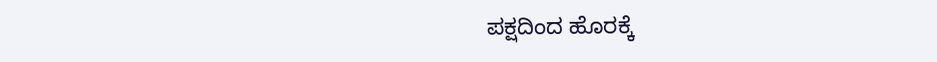ಪಕ್ಷದಿಂದ ಹೊರಕ್ಕೆ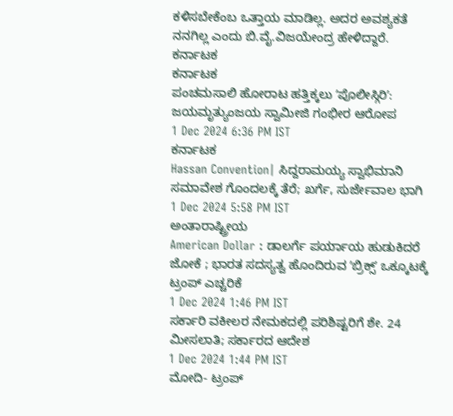ಕಳಿಸಬೇಕೆಂಬ ಒತ್ತಾಯ ಮಾಡಿಲ್ಲ. ಅದರ ಅವಶ್ಯಕತೆ ನನಗಿಲ್ಲ ಎಂದು ಬಿ.ವೈ.ವಿಜಯೇಂದ್ರ ಹೇಳಿದ್ದಾರೆ.
ಕರ್ನಾಟಕ
ಕರ್ನಾಟಕ
ಪಂಚಮಸಾಲಿ ಹೋರಾಟ ಹತ್ತಿಕ್ಕಲು ʼಪೊಲೀಸ್ಗಿರಿʼ: ಜಯಮೃತ್ಯುಂಜಯ ಸ್ವಾಮೀಜಿ ಗಂಭೀರ ಆರೋಪ
1 Dec 2024 6:36 PM IST
ಕರ್ನಾಟಕ
Hassan Convention| ಸಿದ್ದರಾಮಯ್ಯ ಸ್ವಾಭಿಮಾನಿ ಸಮಾವೇಶ ಗೊಂದಲಕ್ಕೆ ತೆರೆ; ಖರ್ಗೆ, ಸುರ್ಜೇವಾಲ ಭಾಗಿ
1 Dec 2024 5:58 PM IST
ಅಂತಾರಾಷ್ಟ್ರೀಯ
American Dollar : ಡಾಲರ್ಗೆ ಪರ್ಯಾಯ ಹುಡುಕಿದರೆ ಜೋಕೆ ; ಭಾರತ ಸದಸ್ಯತ್ವ ಹೊಂದಿರುವ ʼಬ್ರಿಕ್ಸ್ʼ ಒಕ್ಕೂಟಕ್ಕೆ ಟ್ರಂಪ್ ಎಚ್ಚರಿಕೆ
1 Dec 2024 1:46 PM IST
ಸರ್ಕಾರಿ ವಕೀಲರ ನೇಮಕದಲ್ಲಿ ಪರಿಶಿಷ್ಟರಿಗೆ ಶೇ. 24 ಮೀಸಲಾತಿ; ಸರ್ಕಾರದ ಆದೇಶ
1 Dec 2024 1:44 PM IST
ಮೋದಿ- ಟ್ರಂಪ್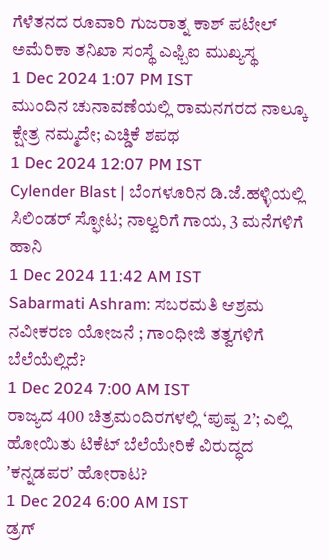ಗೆಳೆತನದ ರೂವಾರಿ ಗುಜರಾತ್ನ ಕಾಶ್ ಪಟೇಲ್ ಅಮೆರಿಕಾ ತನಿಖಾ ಸಂಸ್ಥೆ ಎಫ್ಬಿಐ ಮುಖ್ಯಸ್ಥ
1 Dec 2024 1:07 PM IST
ಮುಂದಿನ ಚುನಾವಣೆಯಲ್ಲಿ ರಾಮನಗರದ ನಾಲ್ಕೂ ಕ್ಷೇತ್ರ ನಮ್ಮದೇ; ಎಚ್ಡಿಕೆ ಶಪಥ
1 Dec 2024 12:07 PM IST
Cylender Blast | ಬೆಂಗಳೂರಿನ ಡಿ.ಜೆ.ಹಳ್ಳಿಯಲ್ಲಿ ಸಿಲಿಂಡರ್ ಸ್ಫೋಟ; ನಾಲ್ವರಿಗೆ ಗಾಯ, 3 ಮನೆಗಳಿಗೆ ಹಾನಿ
1 Dec 2024 11:42 AM IST
Sabarmati Ashram: ಸಬರಮತಿ ಆಶ್ರಮ ನವೀಕರಣ ಯೋಜನೆ ; ಗಾಂಧೀಜಿ ತತ್ವಗಳಿಗೆ ಬೆಲೆಯೆಲ್ಲಿದೆ?
1 Dec 2024 7:00 AM IST
ರಾಜ್ಯದ 400 ಚಿತ್ರಮಂದಿರಗಳಲ್ಲಿ ‘ಪುಷ್ಪ 2’; ಎಲ್ಲಿ ಹೋಯಿತು ಟಿಕೆಟ್ ಬೆಲೆಯೇರಿಕೆ ವಿರುದ್ಧದ ʼಕನ್ನಡಪರʼ ಹೋರಾಟ?
1 Dec 2024 6:00 AM IST
ಡ್ರಗ್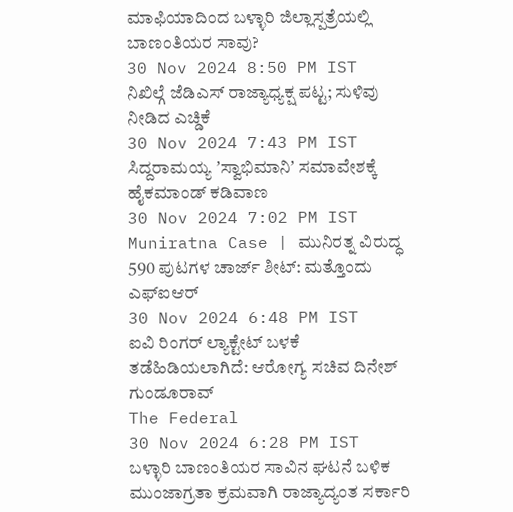ಮಾಫಿಯಾದಿಂದ ಬಳ್ಳಾರಿ ಜಿಲ್ಲಾಸ್ಪತ್ರೆಯಲ್ಲಿ ಬಾಣಂತಿಯರ ಸಾವು?
30 Nov 2024 8:50 PM IST
ನಿಖಿಲ್ಗೆ ಜೆಡಿಎಸ್ ರಾಜ್ಯಾಧ್ಯಕ್ಷ ಪಟ್ಟ; ಸುಳಿವು ನೀಡಿದ ಎಚ್ಡಿಕೆ
30 Nov 2024 7:43 PM IST
ಸಿದ್ದರಾಮಯ್ಯ ʼಸ್ವಾಭಿಮಾನಿʼ ಸಮಾವೇಶಕ್ಕೆ ಹೈಕಮಾಂಡ್ ಕಡಿವಾಣ
30 Nov 2024 7:02 PM IST
Muniratna Case | ಮುನಿರತ್ನ ವಿರುದ್ಧ 590 ಪುಟಗಳ ಚಾರ್ಜ್ ಶೀಟ್: ಮತ್ತೊಂದು ಎಫ್ಐಆರ್
30 Nov 2024 6:48 PM IST
ಐವಿ ರಿಂಗರ್ ಲ್ಯಾಕ್ಟೇಟ್ ಬಳಕೆ ತಡೆಹಿಡಿಯಲಾಗಿದೆ: ಆರೋಗ್ಯ ಸಚಿವ ದಿನೇಶ್ ಗುಂಡೂರಾವ್
The Federal
30 Nov 2024 6:28 PM IST
ಬಳ್ಳಾರಿ ಬಾಣಂತಿಯರ ಸಾವಿನ ಘಟನೆ ಬಳಿಕ ಮುಂಜಾಗ್ರತಾ ಕ್ರಮವಾಗಿ ರಾಜ್ಯಾದ್ಯಂತ ಸರ್ಕಾರಿ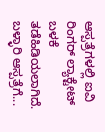ಆಸ್ಪತ್ರೆಗಳಲ್ಲಿ ಐವಿ ರಿಂಗರ್ ಲ್ಯಾಕ್ಟೇಟ್ ಬಳಕೆ ತಡೆಹಿಡಿಯಲಾಗಿದೆ. ಬಳ್ಳಾರಿ ಆಸ್ಪತ್ರೆಗೆ...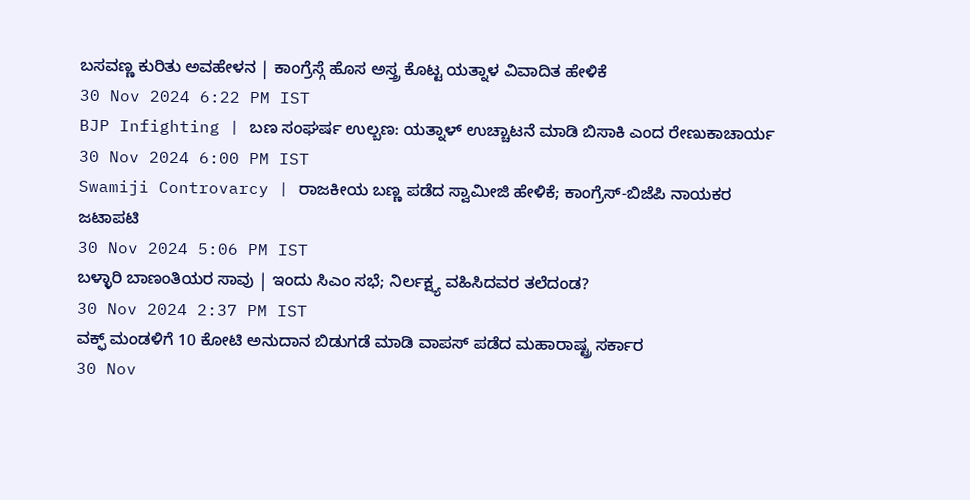ಬಸವಣ್ಣ ಕುರಿತು ಅವಹೇಳನ | ಕಾಂಗ್ರೆಸ್ಗೆ ಹೊಸ ಅಸ್ತ್ರ ಕೊಟ್ಟ ಯತ್ನಾಳ ವಿವಾದಿತ ಹೇಳಿಕೆ
30 Nov 2024 6:22 PM IST
BJP Infighting | ಬಣ ಸಂಘರ್ಷ ಉಲ್ಬಣ: ಯತ್ನಾಳ್ ಉಚ್ಚಾಟನೆ ಮಾಡಿ ಬಿಸಾಕಿ ಎಂದ ರೇಣುಕಾಚಾರ್ಯ
30 Nov 2024 6:00 PM IST
Swamiji Controvarcy | ರಾಜಕೀಯ ಬಣ್ಣ ಪಡೆದ ಸ್ವಾಮೀಜಿ ಹೇಳಿಕೆ; ಕಾಂಗ್ರೆಸ್-ಬಿಜೆಪಿ ನಾಯಕರ ಜಟಾಪಟಿ
30 Nov 2024 5:06 PM IST
ಬಳ್ಳಾರಿ ಬಾಣಂತಿಯರ ಸಾವು | ಇಂದು ಸಿಎಂ ಸಭೆ; ನಿರ್ಲಕ್ಷ್ಯ ವಹಿಸಿದವರ ತಲೆದಂಡ?
30 Nov 2024 2:37 PM IST
ವಕ್ಫ್ ಮಂಡಳಿಗೆ 10 ಕೋಟಿ ಅನುದಾನ ಬಿಡುಗಡೆ ಮಾಡಿ ವಾಪಸ್ ಪಡೆದ ಮಹಾರಾಷ್ಟ್ರ ಸರ್ಕಾರ
30 Nov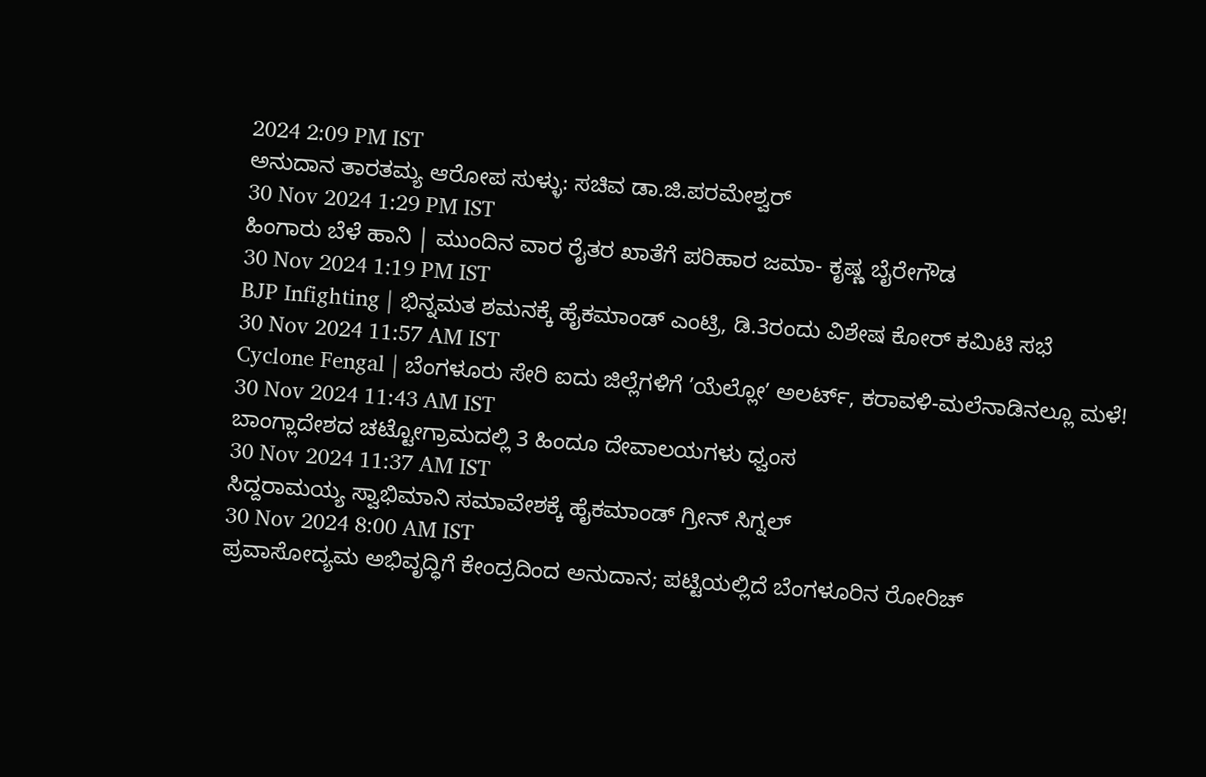2024 2:09 PM IST
ಅನುದಾನ ತಾರತಮ್ಯ ಆರೋಪ ಸುಳ್ಳು: ಸಚಿವ ಡಾ.ಜಿ.ಪರಮೇಶ್ವರ್
30 Nov 2024 1:29 PM IST
ಹಿಂಗಾರು ಬೆಳೆ ಹಾನಿ | ಮುಂದಿನ ವಾರ ರೈತರ ಖಾತೆಗೆ ಪರಿಹಾರ ಜಮಾ- ಕೃಷ್ಣ ಬೈರೇಗೌಡ
30 Nov 2024 1:19 PM IST
BJP Infighting | ಭಿನ್ನಮತ ಶಮನಕ್ಕೆ ಹೈಕಮಾಂಡ್ ಎಂಟ್ರಿ, ಡಿ.3ರಂದು ವಿಶೇಷ ಕೋರ್ ಕಮಿಟಿ ಸಭೆ
30 Nov 2024 11:57 AM IST
Cyclone Fengal | ಬೆಂಗಳೂರು ಸೇರಿ ಐದು ಜಿಲ್ಲೆಗಳಿಗೆ ʼಯೆಲ್ಲೋʼ ಅಲರ್ಟ್, ಕರಾವಳಿ-ಮಲೆನಾಡಿನಲ್ಲೂ ಮಳೆ!
30 Nov 2024 11:43 AM IST
ಬಾಂಗ್ಲಾದೇಶದ ಚಟ್ಟೋಗ್ರಾಮದಲ್ಲಿ 3 ಹಿಂದೂ ದೇವಾಲಯಗಳು ಧ್ವಂಸ
30 Nov 2024 11:37 AM IST
ಸಿದ್ದರಾಮಯ್ಯ ಸ್ವಾಭಿಮಾನಿ ಸಮಾವೇಶಕ್ಕೆ ಹೈಕಮಾಂಡ್ ಗ್ರೀನ್ ಸಿಗ್ನಲ್
30 Nov 2024 8:00 AM IST
ಪ್ರವಾಸೋದ್ಯಮ ಅಭಿವೃದ್ಧಿಗೆ ಕೇಂದ್ರದಿಂದ ಅನುದಾನ; ಪಟ್ಟಿಯಲ್ಲಿದೆ ಬೆಂಗಳೂರಿನ ರೋರಿಚ್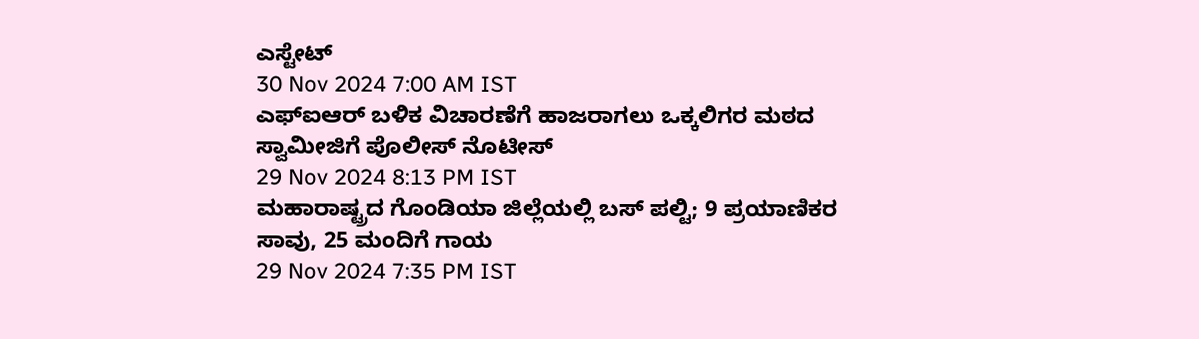ಎಸ್ಟೇಟ್
30 Nov 2024 7:00 AM IST
ಎಫ್ಐಆರ್ ಬಳಿಕ ವಿಚಾರಣೆಗೆ ಹಾಜರಾಗಲು ಒಕ್ಕಲಿಗರ ಮಠದ ಸ್ವಾಮೀಜಿಗೆ ಪೊಲೀಸ್ ನೊಟೀಸ್
29 Nov 2024 8:13 PM IST
ಮಹಾರಾಷ್ಟ್ರದ ಗೊಂಡಿಯಾ ಜಿಲ್ಲೆಯಲ್ಲಿ ಬಸ್ ಪಲ್ಟಿ; 9 ಪ್ರಯಾಣಿಕರ ಸಾವು, 25 ಮಂದಿಗೆ ಗಾಯ
29 Nov 2024 7:35 PM IST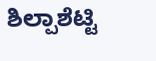ಶಿಲ್ಪಾಶೆಟ್ಟಿ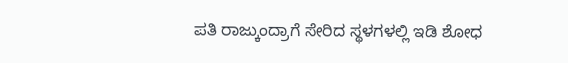ಪತಿ ರಾಜ್ಕುಂದ್ರಾಗೆ ಸೇರಿದ ಸ್ಥಳಗಳಲ್ಲಿ ಇಡಿ ಶೋಧ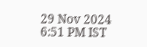29 Nov 2024 6:51 PM IST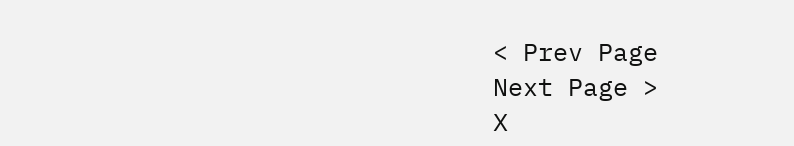< Prev Page
Next Page >
X